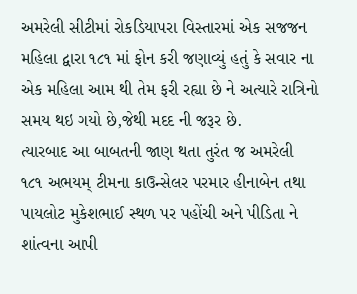અમરેલી સીટીમાં રોકડિયાપરા વિસ્તારમાં એક સજજન મહિલા દ્વારા ૧૮૧ માં ફોન કરી જણાવ્યું હતું કે સવાર ના એક મહિલા આમ થી તેમ ફરી રહ્યા છે ને અત્યારે રાત્રિનો સમય થઇ ગયો છે,જેથી મદદ ની જરૂર છે.
ત્યારબાદ આ બાબતની જાણ થતા તુરંત જ અમરેલી ૧૮૧ અભયમ્ ટીમના કાઉન્સેલર પરમાર હીનાબેન તથા પાયલોટ મુકેશભાઈ સ્થળ પર પહોંચી અને પીડિતા ને શાંત્વના આપી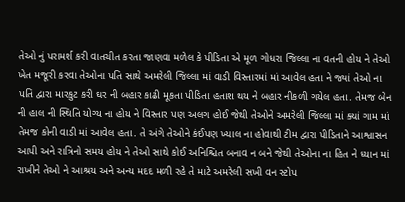તેઓ નું પરામર્શ કરી વાતચીત કરતા જાણવા મળેલ કે પીડિતા એ મૂળ ગોધરા જિલ્લા ના વતની હોય ને તેઓ ખેત મજૂરી કરવા તેઓના પતિ સાથે અમરેલી જિલ્લા માં વાડી વિસ્તારમાં માં આવેલ હતા ને જ્યાં તેઓ ના પતિ દ્વારા મારકુટ કરી ઘર ની બહાર કાઢી મૂકતા પીડિતા હતાશ થય ને બહાર નીકળી ગયેલ હતા. તેમજ બેન ની હાલ ની સ્થિતિ યોગ્ય ના હોય ને વિસ્તાર પણ અલગ હોઈ જેથી તેઓને અમરેલી જિલ્લા માં ક્યાં ગામ માં તેમજ કોની વાડી માં આવેલ હતા. તે અંગે તેઓને કંઈપણ ખ્યાલ ના હોવાથી ટીમ દ્વારા પીડિતાને આશ્વાસન આપી અને રાત્રિનો સમય હોય ને તેઓ સાથે કોઈ અનિશ્ચિત બનાવ ન બને જેથી તેઓના ના હિત ને ધ્યાન માં રાખીને તેઓ ને આશ્રય અને અન્ય મદદ મળી રહે તે માટે અમરેલી સખી વન સ્ટોપ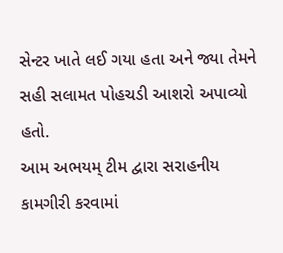સેન્ટર ખાતે લઈ ગયા હતા અને જ્યા તેમને સહી સલામત પોહચડી આશરો અપાવ્યો હતો.
આમ અભયમ્ ટીમ દ્વારા સરાહનીય કામગીરી કરવામાં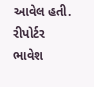આવેલ હતી.
રીપોર્ટર ભાવેશ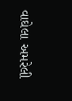વાઘેલા અમરેલી